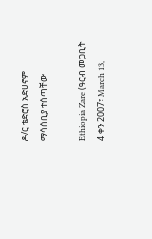ዶ/ር ቴድሮስ አድሀኖም ማሳሰቢያ ተሰጣቸው

Ethiopia Zare (ዓርብ መጋቢት 4 ቀን 2007፣ March 13,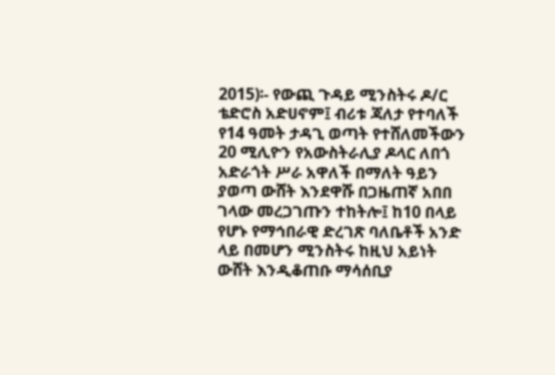2015)፡- የውጪ ጉዳይ ሚንስትሩ ዶ/ር ቴድሮስ አድሀኖም፤ ብሪቱ ጃለታ የተባለች የ14 ዓመት ታዳጊ ወጣት የተሸለመችውን 20 ሚሊዮን የአውስትራሊያ ዶላር ለበጎ አድራጎት ሥራ አዋለች በማለት ዓይን ያወጣ ውሸት እንደዋሹ በጋዜጠኛ አበበ ገላው መረጋገጡን ተከትሎ፤ ከ10 በላይ የሆኑ የማኅበራዊ ድረገጽ ባለቤቶች አንድ ላይ በመሆን ሚንስትሩ ከዚህ አይነት ውሸት እንዲቆጠቡ ማሳሰቢያ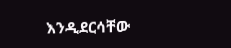እንዲደርሳቸው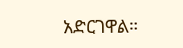አድርገዋል።